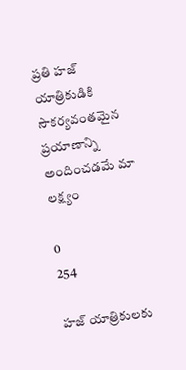ప్రతి హజ్ యాత్రికుడికి సౌకర్యవంతమైన ప్రయాణాన్ని అందించడమే మా లక్ష్యం

0
254

హజ్ యాత్రికులకు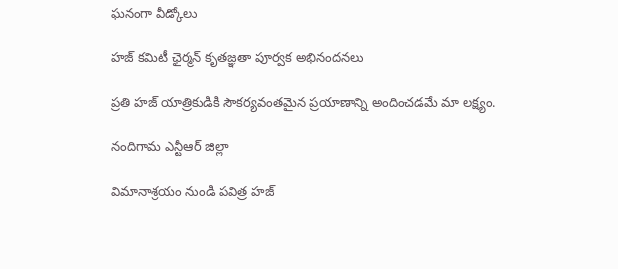ఘనంగా వీడ్కోలు

హజ్ కమిటీ ఛైర్మన్ కృతజ్ఞతా పూర్వక అభినందనలు

ప్రతి హజ్ యాత్రికుడికి సౌకర్యవంతమైన ప్రయాణాన్ని అందించడమే మా లక్ష్యం.

నందిగామ ఎన్టీఆర్ జిల్లా

విమానాశ్రయం నుండి పవిత్ర హజ్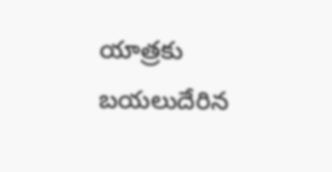యాత్రకు బయలుదేరిన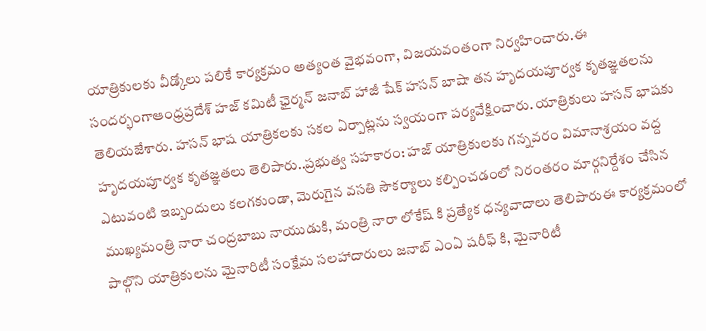యాత్రికులకు వీడ్కోలు పలికే కార్యక్రమం అత్యంత వైభవంగా, విజయవంతంగా నిర్వహించారు.ఈ సందర్భంగాఆంధ్రప్రదేశ్ హజ్ కమిటీ ఛైర్మన్ జనాబ్ హాజీ షేక్ హసన్ బాషా తన హృదయపూర్వక కృతజ్ఞతలను తెలియజేశారు. హసన్ భాష యాత్రికలకు సకల ఏర్పాట్లను స్వయంగా పర్యవేక్షించారు. యాత్రికులు హసన్ భాషకు హృదయపూర్వక కృతజ్ఞతలు తెలిపారు..ప్రభుత్వ సహకారం: హజ్ యాత్రికులకు గన్నవరం విమానాశ్రయం వద్ద ఎటువంటి ఇబ్బందులు కలగకుండా, మెరుగైన వసతి సౌకర్యాలు కల్పించడంలో నిరంతరం మార్గనిర్దేశం చేసిన ముఖ్యమంత్రి నారా చంద్రబాబు నాయుడుకి, మంత్రి నారా లోకేష్ కి ప్రత్యేక ధన్యవాదాలు తెలిపారుఈ కార్యక్రమంలో పాల్గొని యాత్రికులను మైనారిటీ సంక్షేమ సలహాదారులు జనాబ్ ఎంఏ షరీఫ్ కి, మైనారిటీ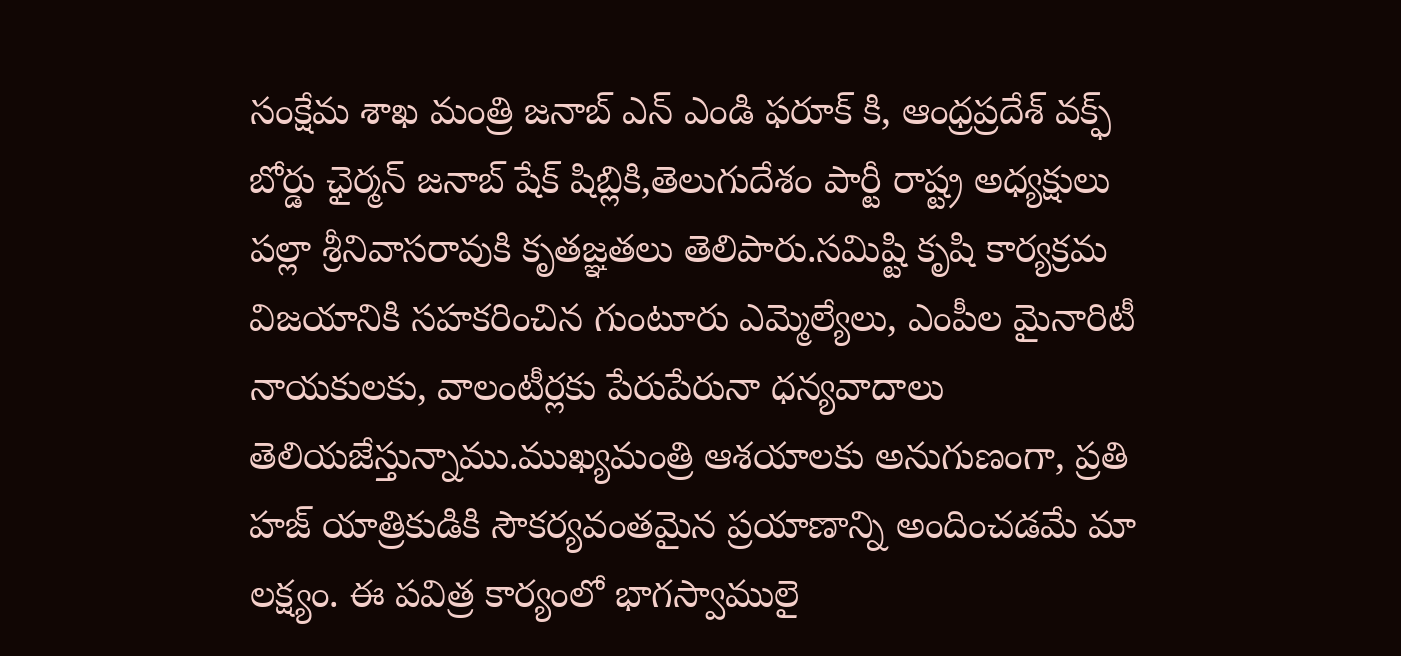సంక్షేమ శాఖ మంత్రి జనాబ్ ఎన్ ఎండి ఫరూక్ కి, ఆంధ్రప్రదేశ్ వక్ఫ్ బోర్డు ఛైర్మన్ జనాబ్ షేక్ షిబ్లికి,తెలుగుదేశం పార్టీ రాష్ట్ర అధ్యక్షులు పల్లా శ్రీనివాసరావుకి కృతజ్ఞతలు తెలిపారు.సమిష్టి కృషి కార్యక్రమ విజయానికి సహకరించిన గుంటూరు ఎమ్మెల్యేలు, ఎంపీల మైనారిటీ నాయకులకు, వాలంటీర్లకు పేరుపేరునా ధన్యవాదాలు తెలియజేస్తున్నాము.ముఖ్యమంత్రి ఆశయాలకు అనుగుణంగా, ప్రతి హజ్ యాత్రికుడికి సౌకర్యవంతమైన ప్రయాణాన్ని అందించడమే మా లక్ష్యం. ఈ పవిత్ర కార్యంలో భాగస్వాములై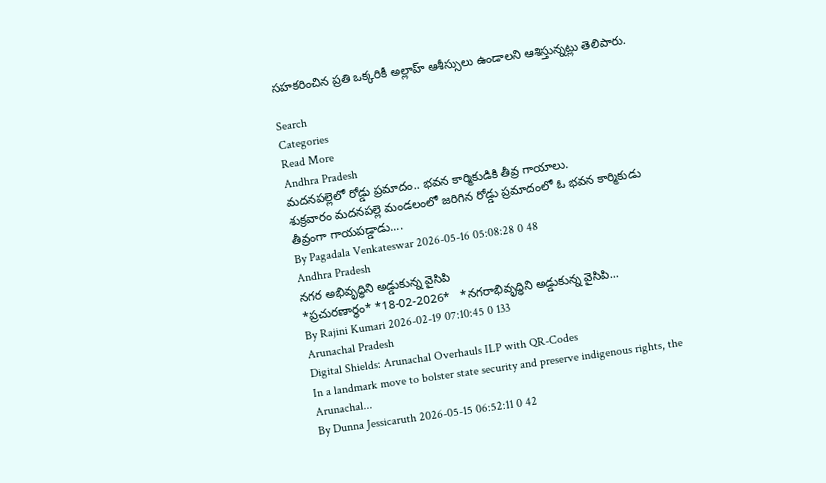సహకరించిన ప్రతి ఒక్కరికీ అల్లాహ్ ఆశీస్సులు ఉండాలని ఆశిస్తున్నట్లు తెలిపారు.

Search
Categories
Read More
Andhra Pradesh
మదనపల్లెలో రోడ్డు ప్రమాదం.. భవన కార్మికుడికి తీవ్ర గాయాలు.
శుక్రవారం మదనపల్లె మండలంలో జరిగిన రోడ్డు ప్రమాదంలో ఓ భవన కార్మికుడు తీవ్రంగా గాయపడ్డాడు....
By Pagadala Venkateswar 2026-05-16 05:08:28 0 48
Andhra Pradesh
నగర అభివృద్ధిని అడ్డుకున్న వైసిపి
*ప్ర‌చుర‌ణార్థం* *18-02-2026*   *న‌గ‌రాభివృద్ధిని అడ్డుకున్న వైసిపి...
By Rajini Kumari 2026-02-19 07:10:45 0 133
Arunachal Pradesh
Digital Shields: Arunachal Overhauls ILP with QR-Codes
In a landmark move to bolster state security and preserve indigenous rights, the Arunachal...
By Dunna Jessicaruth 2026-05-15 06:52:11 0 42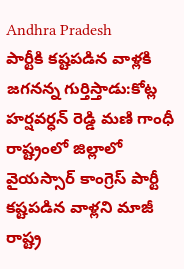Andhra Pradesh
పార్టీకి కష్టపడిన వాళ్లకి జగనన్న గుర్తిస్తాడు:కోట్ల హర్షవర్ధన్ రెడ్డి మణి గాంధీ
రాష్ట్రంలో జిల్లాలో వైయస్సార్ కాంగ్రెస్ పార్టీ కష్టపడిన వాళ్లని మాజీ రాష్ట్ర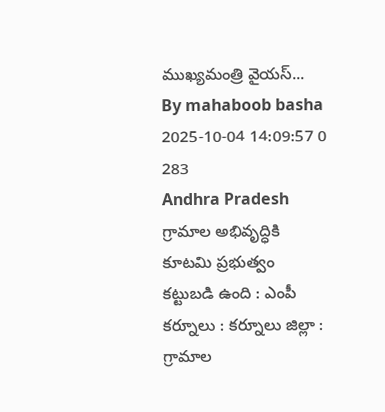ముఖ్యమంత్రి వైయస్...
By mahaboob basha 2025-10-04 14:09:57 0 283
Andhra Pradesh
గ్రామాల అభివృద్ధికి కూటమి ప్రభుత్వం కట్టుబడి ఉంది : ఎంపీ
కర్నూలు : కర్నూలు జిల్లా :  గ్రామాల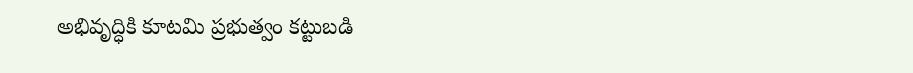అభివృద్ధికి కూటమి ప్రభుత్వం కట్టుబడి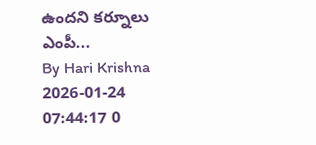ఉందని కర్నూలు ఎంపీ...
By Hari Krishna 2026-01-24 07:44:17 0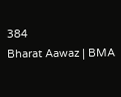384
Bharat Aawaz | BMA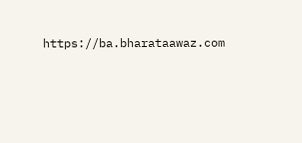https://ba.bharataawaz.com